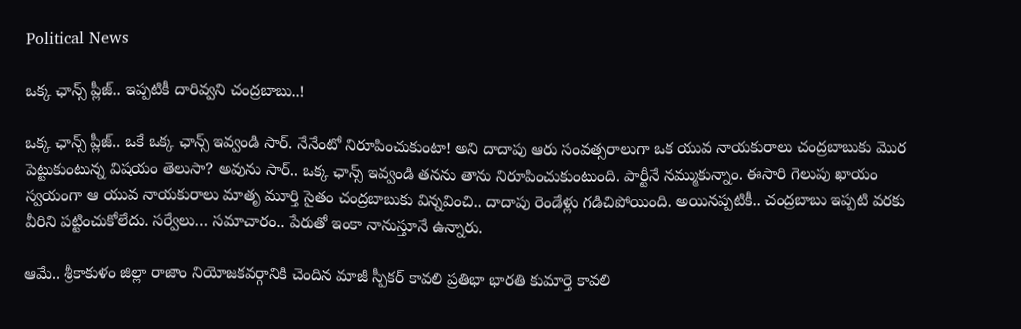Political News

ఒక్క ఛాన్స్ ప్లీజ్‌.. ఇప్ప‌టికీ దారివ్వ‌ని చంద్ర‌బాబు..!

ఒక్క ఛాన్స్ ప్లీజ్‌.. ఒకే ఒక్క ఛాన్స్ ఇవ్వండి సార్‌. నేనేంటో నిరూపించుకుంటా! అని దాదాపు ఆరు సంవ‌త్స‌రాలుగా ఒక యువ నాయ‌కురాలు చంద్ర‌బాబుకు మొర పెట్టుకుంటున్న విష‌యం తెలుసా? అవును సార్‌.. ఒక్క ఛాన్స్ ఇవ్వండి త‌న‌ను తాను నిరూపించుకుంటుంది. పార్టీనే న‌మ్ముకున్నాం. ఈసారి గెలుపు ఖాయం స్వ‌యంగా ఆ యువ నాయ‌కురాలు మాతృ మూర్తి సైతం చంద్ర‌బాబుకు విన్న‌వించి.. దాదాపు రెండేళ్లు గ‌డిచిపోయింది. అయిన‌ప్ప‌టికీ.. చంద్ర‌బాబు ఇప్ప‌టి వ‌ర‌కు వీరిని ప‌ట్టించుకోలేదు. స‌ర్వేలు… స‌మాచారం.. పేరుతో ఇంకా నానుస్తూనే ఉన్నారు.

ఆమే.. శ్రీకాకుళం జిల్లా రాజాం నియోజ‌క‌వ‌ర్గానికి చెందిన మాజీ స్పీక‌ర్ కావ‌లి ప్ర‌తిభా భార‌తి కుమార్తె కావ‌లి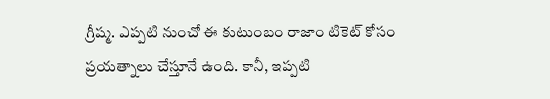గ్రీష్మ‌. ఎప్ప‌టి నుంచో ఈ కుటుంబం రాజాం టికెట్ కోసం ప్ర‌య‌త్నాలు చేస్తూనే ఉంది. కానీ, ఇప్ప‌టి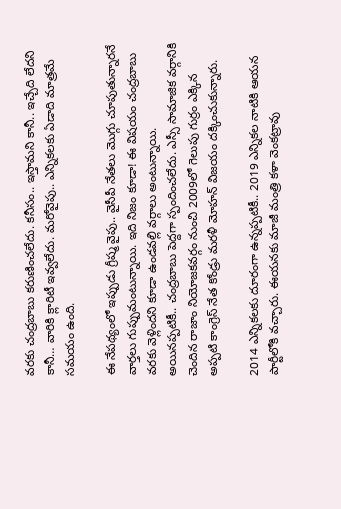వ‌ర‌కు చంద్ర‌బాబు కరుణించ‌లేదు. క‌నీసం.. ఇస్తామ‌ని కానీ.. ఇచ్చేది లేద‌ని కానీ… వారికి క్లారిటీ ఇవ్వ‌లేదు. మ‌రోవైపు.. ఎన్నిక‌ల‌కు ఏడాది మాత్ర‌మే స‌మ‌యం ఉంది.

ఈ నేప‌థ్యంలో ఇప్పుడు గ్రీష్మ వైపు.. వైసీపీ నేత‌లు మొగ్గు చూపుతున్నార‌నే వార్త‌లు గుప్పుమంటున్నాయి. ఇది నిజం కూడా! ఈ విష‌యం చంద్ర‌బాబు వ‌ర‌కు వెళ్లింద‌ని కూడా ఉండ‌వ‌ల్లి వ‌ర్గాలు అంటున్నాయి.
అయిన‌ప్ప‌టికీ.. చంద్ర‌బాబు పెద్ద‌గా స్పందించ‌లేదు. ఎస్సీ సామాజిక వ‌ర్గానికి చెందిన రాజాం నియోజ‌క‌వ‌ర్గం నుంచి 2009లో గెలుపు గుర్రం ఎక్కిన అప్ప‌టి కాంగ్రెస్ నేత కోండ్రు మ‌ర‌ళీ మోహ‌న్ విజ‌యం ద‌క్కించుకున్నారు.

2014 ఎన్నిక‌ల‌కు దూరంగా ఉన్న‌ప్ప‌టికీ.. 2019 ఎన్నిక‌ల నాటికి ఆయ‌న పార్టీలోకి వ‌చ్చారు. ఈయ‌న‌కు మాజీ మంత్రి క‌ళా వెంక‌ట్రావు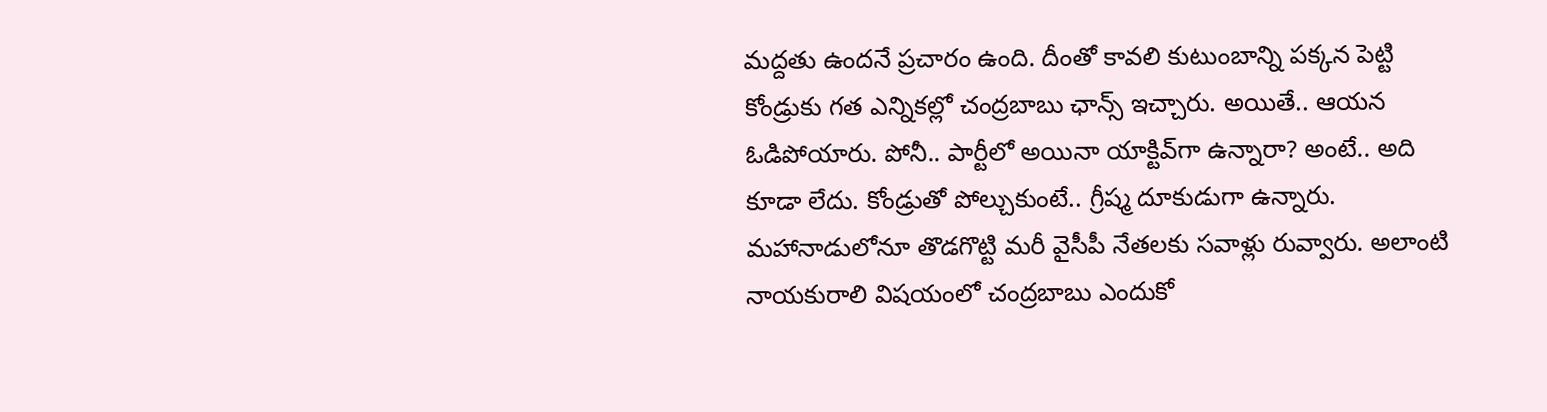మ‌ద్ద‌తు ఉంద‌నే ప్ర‌చారం ఉంది. దీంతో కావ‌లి కుటుంబాన్ని ప‌క్క‌న పెట్టి కోండ్రుకు గ‌త ఎన్నిక‌ల్లో చంద్ర‌బాబు ఛాన్స్ ఇచ్చారు. అయితే.. ఆయ‌న ఓడిపోయారు. పోనీ.. పార్టీలో అయినా యాక్టివ్‌గా ఉన్నారా? అంటే.. అది కూడా లేదు. కోండ్రుతో పోల్చుకుంటే.. గ్రీష్మ దూకుడుగా ఉన్నారు. మ‌హానాడులోనూ తొడ‌గొట్టి మ‌రీ వైసీపీ నేత‌ల‌కు స‌వాళ్లు రువ్వారు. అలాంటి నాయ‌కురాలి విష‌యంలో చంద్ర‌బాబు ఎందుకో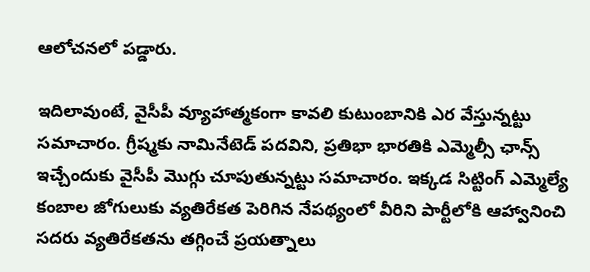ఆలోచ‌న‌లో ప‌డ్డారు.

ఇదిలావుంటే, వైసీపీ వ్యూహాత్మ‌కంగా కావ‌లి కుటుంబానికి ఎర వేస్తున్న‌ట్టు స‌మాచారం. గ్రీష్మ‌కు నామినేటెడ్ ప‌ద‌విని, ప్ర‌తిభా భార‌తికి ఎమ్మెల్సీ ఛాన్స్ ఇచ్చేందుకు వైసీపీ మొగ్గు చూపుతున్న‌ట్టు స‌మాచారం. ఇక్క‌డ సిట్టింగ్ ఎమ్మెల్యే కంబాల జోగులుకు వ్య‌తిరేకత పెరిగిన నేప‌థ్యంలో వీరిని పార్టీలోకి ఆహ్వానించి స‌ద‌రు వ్య‌తిరేక‌త‌ను త‌గ్గించే ప్ర‌య‌త్నాలు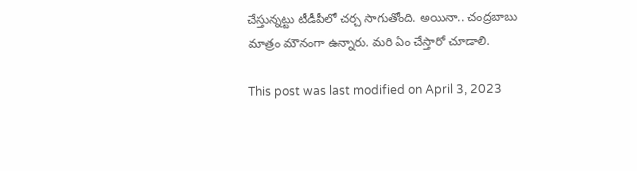చేస్తున్న‌ట్టు టీడీపీలో చ‌ర్చ సాగుతోంది. అయినా.. చంద్ర‌బాబు మాత్రం మౌనంగా ఉన్నారు. మ‌రి ఏం చేస్తారో చూడాలి.

This post was last modified on April 3, 2023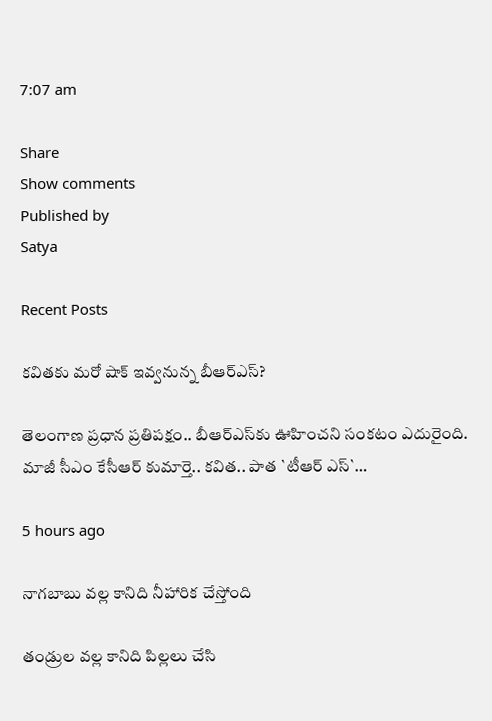7:07 am

Share
Show comments
Published by
Satya

Recent Posts

కవితకు మరో షాక్ ఇవ్వనున్న బీఆర్ఎస్?

తెలంగాణ ప్ర‌ధాన ప్ర‌తిప‌క్షం.. బీఆర్ఎస్‌కు ఊహించ‌ని సంక‌టం ఎదురైంది. మాజీ సీఎం కేసీఆర్ కుమార్తె.. క‌విత.. పాత `టీఆర్ ఎస్‌`…

5 hours ago

నాగబాబు వల్ల కానిది నీహారిక చేస్తోంది

తండ్రుల వల్ల కానిది పిల్లలు చేసి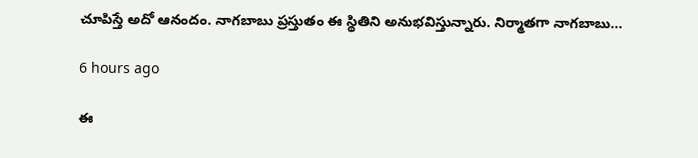చూపిస్తే అదో ఆనందం. నాగబాబు ప్రస్తుతం ఈ స్థితిని అనుభవిస్తున్నారు. నిర్మాతగా నాగబాబు…

6 hours ago

ఈ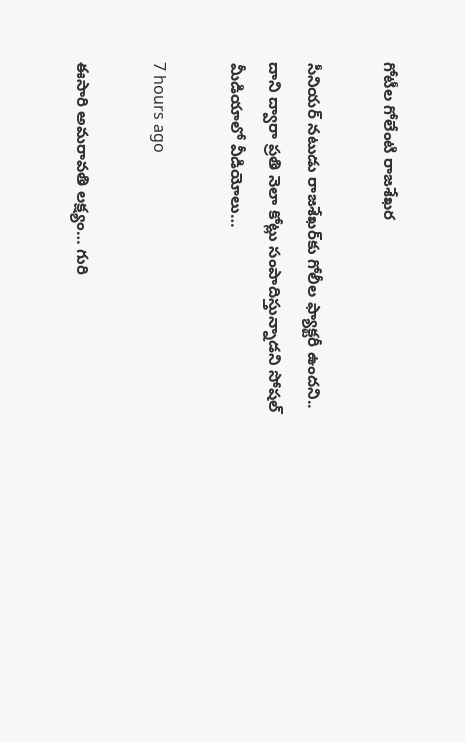గోటీల గోలేంటి రాజశేఖర

సీనియర్ నటుడు రాజశేఖర్‌కు గోలీల ఫ్యాక్టరీ ఉందని.. దాని ద్వారా ప్రతి నెలా కోట్లు సంపాదిస్తున్నాడని సోషల్ మీడియాలో వీడియోలు…

7 hours ago

ఈసారి అమరావతి లక్ష్యం… గురి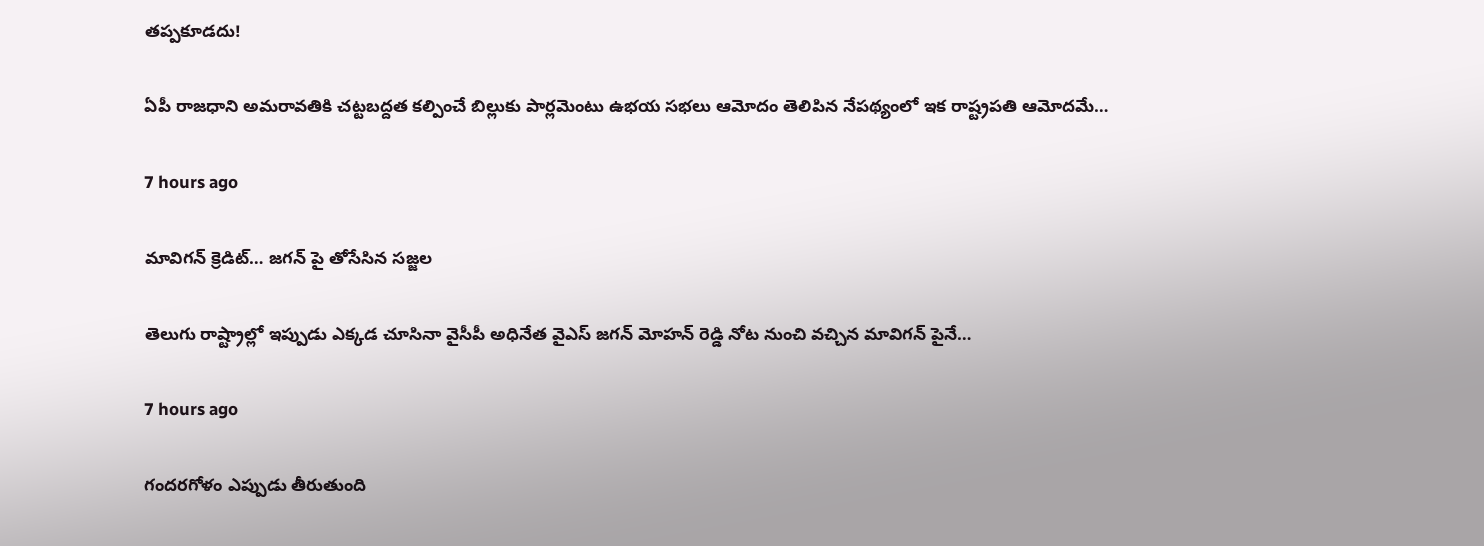తప్పకూడదు!

ఏపీ రాజ‌ధాని అమ‌రావ‌తికి చ‌ట్ట‌బ‌ద్ద‌త క‌ల్పించే బిల్లుకు పార్ల‌మెంటు ఉభ‌య స‌భ‌లు ఆమోదం తెలిపిన నేప‌థ్యంలో ఇక రాష్ట్ర‌ప‌తి ఆమోద‌మే…

7 hours ago

మావిగన్ క్రెడిట్… జగన్ పై తోసేసిన సజ్జల

తెలుగు రాష్ట్రాల్లో ఇప్పుడు ఎక్కడ చూసినా వైసీపీ అధినేత వైఎస్ జగన్ మోహన్ రెడ్డి నోట నుంచి వచ్చిన మావిగన్ పైనే…

7 hours ago

గందరగోళం ఎప్పుడు తీరుతుంది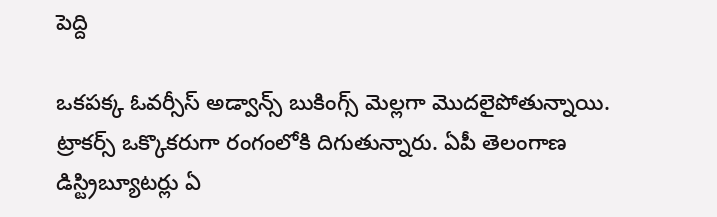పెద్ది

ఒకపక్క ఓవర్సీస్ అడ్వాన్స్ బుకింగ్స్ మెల్లగా మొదలైపోతున్నాయి. ట్రాకర్స్ ఒక్కొకరుగా రంగంలోకి దిగుతున్నారు. ఏపీ తెలంగాణ డిస్ట్రిబ్యూటర్లు ఏ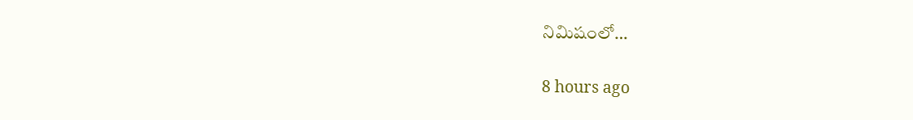నిమిషంలో…

8 hours ago